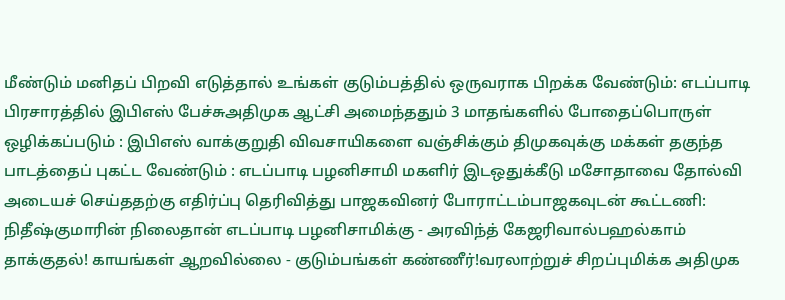மீண்டும் மனிதப் பிறவி எடுத்தால் உங்கள் குடும்பத்தில் ஒருவராக பிறக்க வேண்டும்: எடப்பாடி பிரசாரத்தில் இபிஎஸ் பேச்சுஅதிமுக ஆட்சி அமைந்ததும் 3 மாதங்களில் போதைப்பொருள் ஒழிக்கப்படும் : இபிஎஸ் வாக்குறுதி விவசாயிகளை வஞ்சிக்கும் திமுகவுக்கு மக்கள் தகுந்த பாடத்தைப் புகட்ட வேண்டும் : எடப்பாடி பழனிசாமி மகளிர் இடஒதுக்கீடு மசோதாவை தோல்வி அடையச் செய்ததற்கு எதிர்ப்பு தெரிவித்து பாஜகவினர் போராட்டம்பாஜகவுடன் கூட்டணி: நிதீஷ்குமாரின் நிலைதான் எடப்பாடி பழனிசாமிக்கு - அரவிந்த் கேஜரிவால்பஹல்காம் தாக்குதல்! காயங்கள் ஆறவில்லை - குடும்பங்கள் கண்ணீர்!வரலாற்றுச் சிறப்புமிக்க அதிமுக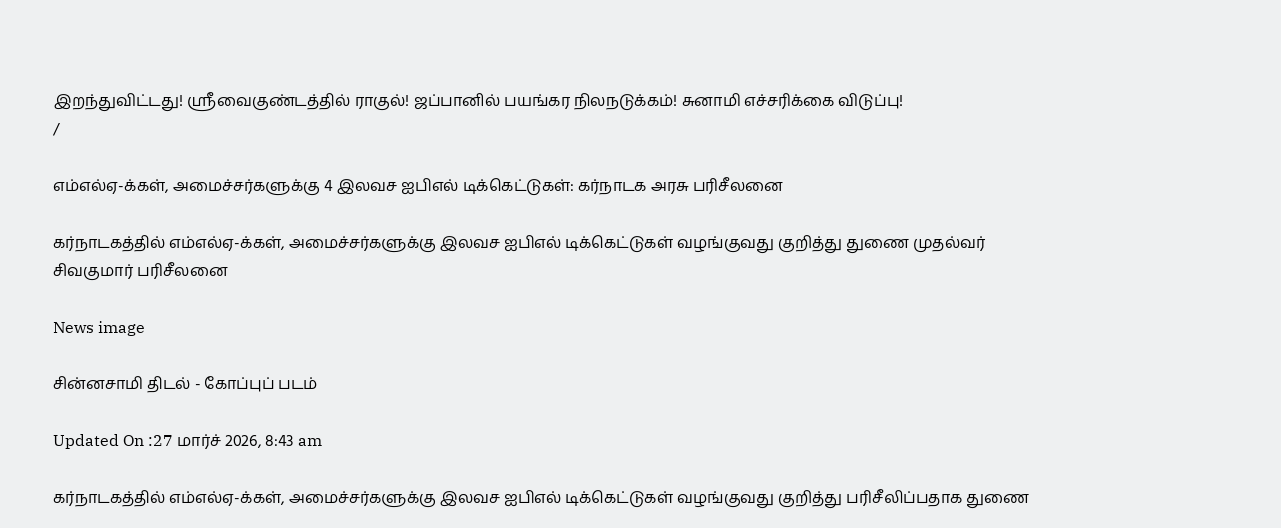இறந்துவிட்டது! ஸ்ரீவைகுண்டத்தில் ராகுல்! ஜப்பானில் பயங்கர நிலநடுக்கம்! சுனாமி எச்சரிக்கை விடுப்பு!
/

எம்எல்ஏ-க்கள், அமைச்சர்களுக்கு 4 இலவச ஐபிஎல் டிக்கெட்டுகள்: கர்நாடக அரசு பரிசீலனை

கர்நாடகத்தில் எம்எல்ஏ-க்கள், அமைச்சர்களுக்கு இலவச ஐபிஎல் டிக்கெட்டுகள் வழங்குவது குறித்து துணை முதல்வர் சிவகுமார் பரிசீலனை

News image

சின்னசாமி திடல் - கோப்புப் படம்

Updated On :27 மார்ச் 2026, 8:43 am

கர்நாடகத்தில் எம்எல்ஏ-க்கள், அமைச்சர்களுக்கு இலவச ஐபிஎல் டிக்கெட்டுகள் வழங்குவது குறித்து பரிசீலிப்பதாக துணை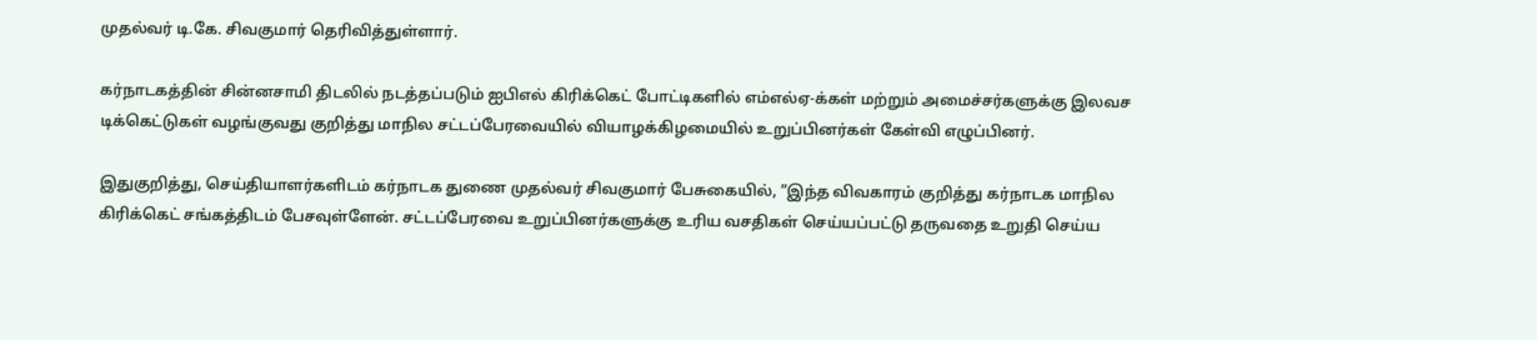முதல்வர் டி.கே. சிவகுமார் தெரிவித்துள்ளார்.

கர்நாடகத்தின் சின்னசாமி திடலில் நடத்தப்படும் ஐபிஎல் கிரிக்கெட் போட்டிகளில் எம்எல்ஏ-க்கள் மற்றும் அமைச்சர்களுக்கு இலவச டிக்கெட்டுகள் வழங்குவது குறித்து மாநில சட்டப்பேரவையில் வியாழக்கிழமையில் உறுப்பினர்கள் கேள்வி எழுப்பினர்.

இதுகுறித்து, செய்தியாளர்களிடம் கர்நாடக துணை முதல்வர் சிவகுமார் பேசுகையில், ”இந்த விவகாரம் குறித்து கர்நாடக மாநில கிரிக்கெட் சங்கத்திடம் பேசவுள்ளேன். சட்டப்பேரவை உறுப்பினர்களுக்கு உரிய வசதிகள் செய்யப்பட்டு தருவதை உறுதி செய்ய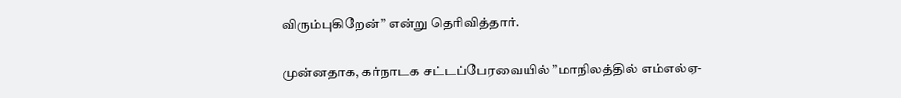விரும்புகிறேன்” என்று தெரிவித்தார்.

முன்னதாக, கர்நாடக சட்டப்பேரவையில் ”மாநிலத்தில் எம்எல்ஏ-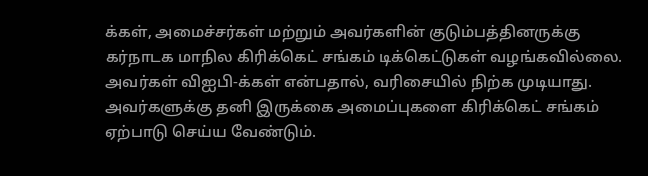க்கள், அமைச்சர்கள் மற்றும் அவர்களின் குடும்பத்தினருக்கு கர்நாடக மாநில கிரிக்கெட் சங்கம் டிக்கெட்டுகள் வழங்கவில்லை. அவர்கள் விஐபி-க்கள் என்பதால், வரிசையில் நிற்க முடியாது. அவர்களுக்கு தனி இருக்கை அமைப்புகளை கிரிக்கெட் சங்கம் ஏற்பாடு செய்ய வேண்டும்.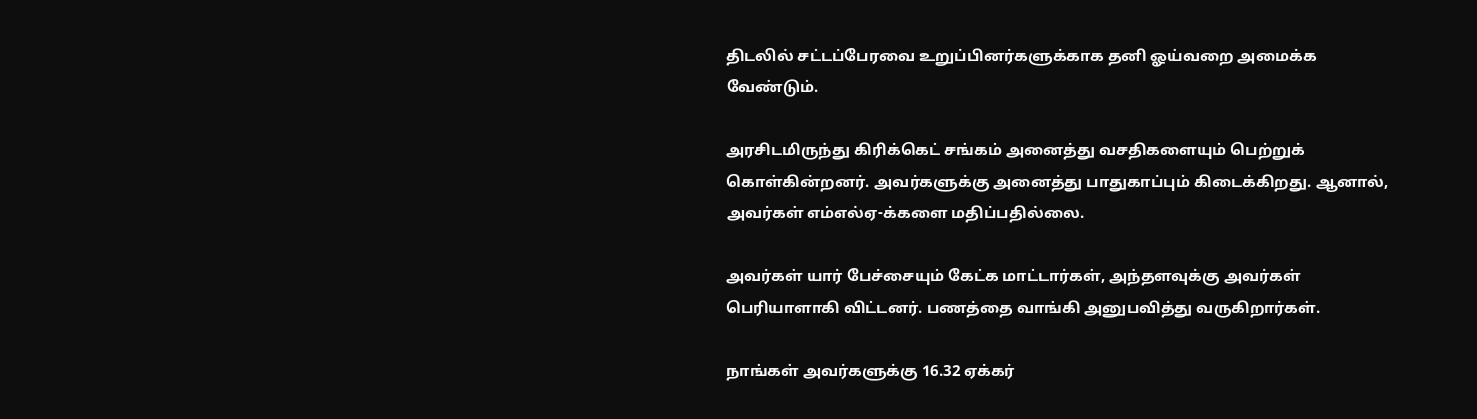திடலில் சட்டப்பேரவை உறுப்பினர்களுக்காக தனி ஓய்வறை அமைக்க வேண்டும்.

அரசிடமிருந்து கிரிக்கெட் சங்கம் அனைத்து வசதிகளையும் பெற்றுக் கொள்கின்றனர். அவர்களுக்கு அனைத்து பாதுகாப்பும் கிடைக்கிறது. ஆனால், அவர்கள் எம்எல்ஏ-க்களை மதிப்பதில்லை.

அவர்கள் யார் பேச்சையும் கேட்க மாட்டார்கள், அந்தளவுக்கு அவர்கள் பெரியாளாகி விட்டனர். பணத்தை வாங்கி அனுபவித்து வருகிறார்கள்.

நாங்கள் அவர்களுக்கு 16.32 ஏக்கர்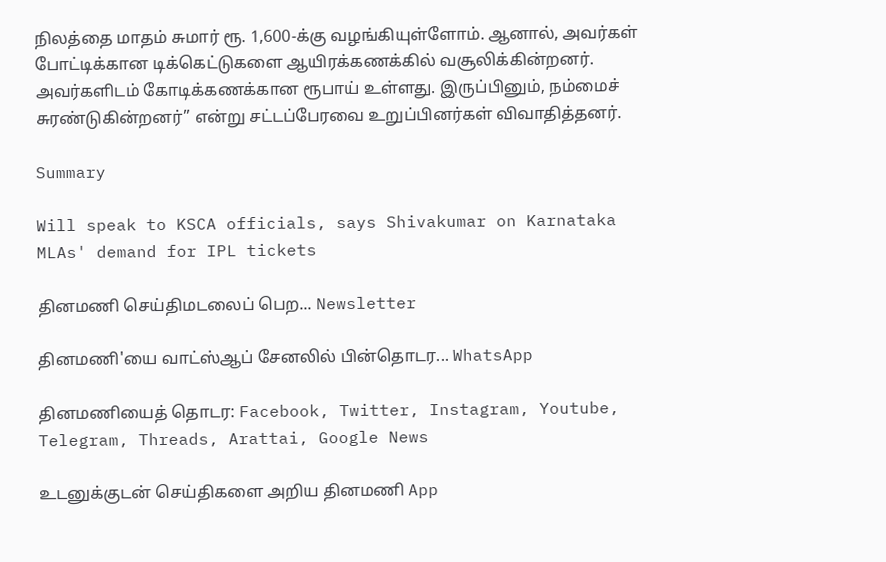நிலத்தை மாதம் சுமார் ரூ. 1,600-க்கு வழங்கியுள்ளோம். ஆனால், அவர்கள் போட்டிக்கான டிக்கெட்டுகளை ஆயிரக்கணக்கில் வசூலிக்கின்றனர். அவர்களிடம் கோடிக்கணக்கான ரூபாய் உள்ளது. இருப்பினும், நம்மைச் சுரண்டுகின்றனர்” என்று சட்டப்பேரவை உறுப்பினர்கள் விவாதித்தனர்.

Summary

Will speak to KSCA officials, says Shivakumar on Karnataka MLAs' demand for IPL tickets

தினமணி செய்திமடலைப் பெற... Newsletter

தினமணி'யை வாட்ஸ்ஆப் சேனலில் பின்தொடர... WhatsApp

தினமணியைத் தொடர: Facebook, Twitter, Instagram, Youtube, Telegram, Threads, Arattai, Google News

உடனுக்குடன் செய்திகளை அறிய தினமணி App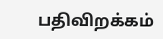பதிவிறக்கம்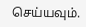செய்யவும்.